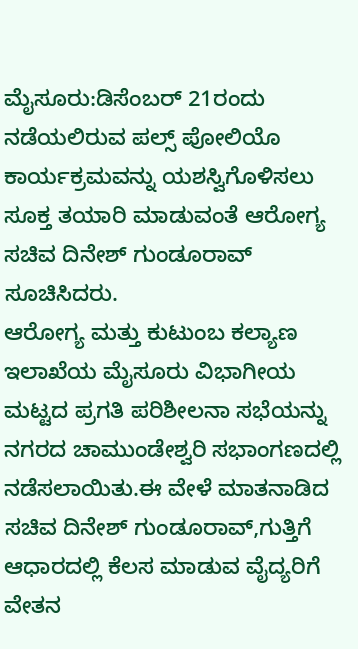ಮೈಸೂರು:ಡಿಸೆಂಬರ್ 21ರಂದು ನಡೆಯಲಿರುವ ಪಲ್ಸ್ ಪೋಲಿಯೊ ಕಾರ್ಯಕ್ರಮವನ್ನು ಯಶಸ್ವಿಗೊಳಿಸಲು ಸೂಕ್ತ ತಯಾರಿ ಮಾಡುವಂತೆ ಆರೋಗ್ಯ ಸಚಿವ ದಿನೇಶ್ ಗುಂಡೂರಾವ್ ಸೂಚಿಸಿದರು.
ಆರೋಗ್ಯ ಮತ್ತು ಕುಟುಂಬ ಕಲ್ಯಾಣ ಇಲಾಖೆಯ ಮೈಸೂರು ವಿಭಾಗೀಯ ಮಟ್ಟದ ಪ್ರಗತಿ ಪರಿಶೀಲನಾ ಸಭೆಯನ್ನು ನಗರದ ಚಾಮುಂಡೇಶ್ವರಿ ಸಭಾಂಗಣದಲ್ಲಿ ನಡೆಸಲಾಯಿತು.ಈ ವೇಳೆ ಮಾತನಾಡಿದ ಸಚಿವ ದಿನೇಶ್ ಗುಂಡೂರಾವ್,ಗುತ್ತಿಗೆ ಆಧಾರದಲ್ಲಿ ಕೆಲಸ ಮಾಡುವ ವೈದ್ಯರಿಗೆ ವೇತನ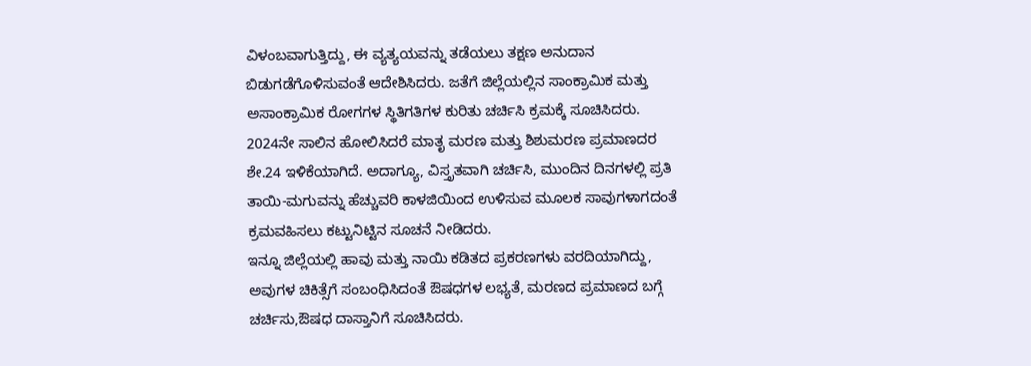ವಿಳಂಬವಾಗುತ್ತಿದ್ದು, ಈ ವ್ಯತ್ಯಯವನ್ನು ತಡೆಯಲು ತಕ್ಷಣ ಅನುದಾನ ಬಿಡುಗಡೆಗೊಳಿಸುವಂತೆ ಆದೇಶಿಸಿದರು. ಜತೆಗೆ ಜಿಲ್ಲೆಯಲ್ಲಿನ ಸಾಂಕ್ರಾಮಿಕ ಮತ್ತು ಅಸಾಂಕ್ರಾಮಿಕ ರೋಗಗಳ ಸ್ಥಿತಿಗತಿಗಳ ಕುರಿತು ಚರ್ಚಿಸಿ ಕ್ರಮಕ್ಕೆ ಸೂಚಿಸಿದರು.
2024ನೇ ಸಾಲಿನ ಹೋಲಿಸಿದರೆ ಮಾತೃ ಮರಣ ಮತ್ತು ಶಿಶುಮರಣ ಪ್ರಮಾಣದರ ಶೇ.24 ಇಳಿಕೆಯಾಗಿದೆ. ಅದಾಗ್ಯೂ, ವಿಸ್ತೃತವಾಗಿ ಚರ್ಚಿಸಿ, ಮುಂದಿನ ದಿನಗಳಲ್ಲಿ ಪ್ರತಿ ತಾಯಿ-ಮಗುವನ್ನು ಹೆಚ್ಚುವರಿ ಕಾಳಜಿಯಿಂದ ಉಳಿಸುವ ಮೂಲಕ ಸಾವುಗಳಾಗದಂತೆ ಕ್ರಮವಹಿಸಲು ಕಟ್ಟುನಿಟ್ಟಿನ ಸೂಚನೆ ನೀಡಿದರು.
ಇನ್ನೂ ಜಿಲ್ಲೆಯಲ್ಲಿ ಹಾವು ಮತ್ತು ನಾಯಿ ಕಡಿತದ ಪ್ರಕರಣಗಳು ವರದಿಯಾಗಿದ್ದು, ಅವುಗಳ ಚಿಕಿತ್ಸೆಗೆ ಸಂಬಂಧಿಸಿದಂತೆ ಔಷಧಗಳ ಲಭ್ಯತೆ, ಮರಣದ ಪ್ರಮಾಣದ ಬಗ್ಗೆ ಚರ್ಚಿಸು,ಔಷಧ ದಾಸ್ತಾನಿಗೆ ಸೂಚಿಸಿದರು.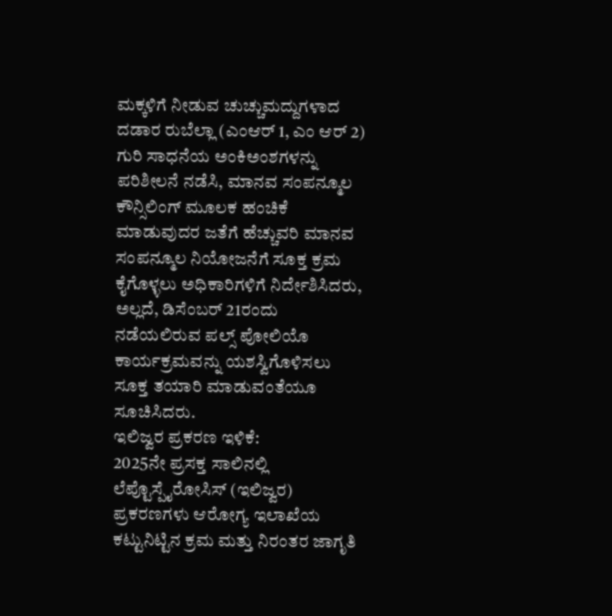ಮಕ್ಕಳಿಗೆ ನೀಡುವ ಚುಚ್ಚುಮದ್ದುಗಳಾದ ದಡಾರ ರುಬೆಲ್ಲಾ (ಎಂಆರ್ 1, ಎಂ ಆರ್ 2) ಗುರಿ ಸಾಧನೆಯ ಅಂಕಿಅಂಶಗಳನ್ನು ಪರಿಶೀಲನೆ ನಡೆಸಿ, ಮಾನವ ಸಂಪನ್ಮೂಲ ಕೌನ್ಸಿಲಿಂಗ್ ಮೂಲಕ ಹಂಚಿಕೆ ಮಾಡುವುದರ ಜತೆಗೆ ಹೆಚ್ಚುವರಿ ಮಾನವ ಸಂಪನ್ಮೂಲ ನಿಯೋಜನೆಗೆ ಸೂಕ್ತ ಕ್ರಮ ಕೈಗೊಳ್ಳಲು ಅಧಿಕಾರಿಗಳಿಗೆ ನಿರ್ದೇಶಿಸಿದರು, ಅಲ್ಲದೆ, ಡಿಸೆಂಬರ್ 21ರಂದು ನಡೆಯಲಿರುವ ಪಲ್ಸ್ ಪೋಲಿಯೊ ಕಾರ್ಯಕ್ರಮವನ್ನು ಯಶಸ್ವಿಗೊಳಿಸಲು ಸೂಕ್ತ ತಯಾರಿ ಮಾಡುವಂತೆಯೂ ಸೂಚಿಸಿದರು.
ಇಲಿಜ್ವರ ಪ್ರಕರಣ ಇಳಿಕೆ:
2025ನೇ ಪ್ರಸಕ್ತ ಸಾಲಿನಲ್ಲಿ ಲೆಪ್ಟೊಸ್ಪೈರೋಸಿಸ್ (ಇಲಿಜ್ವರ) ಪ್ರಕರಣಗಳು ಆರೋಗ್ಯ ಇಲಾಖೆಯ ಕಟ್ಟುನಿಟ್ಟಿನ ಕ್ರಮ ಮತ್ತು ನಿರಂತರ ಜಾಗೃತಿ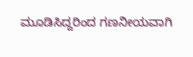ಮೂಡಿಸಿದ್ದರಿಂದ ಗಣನೀಯವಾಗಿ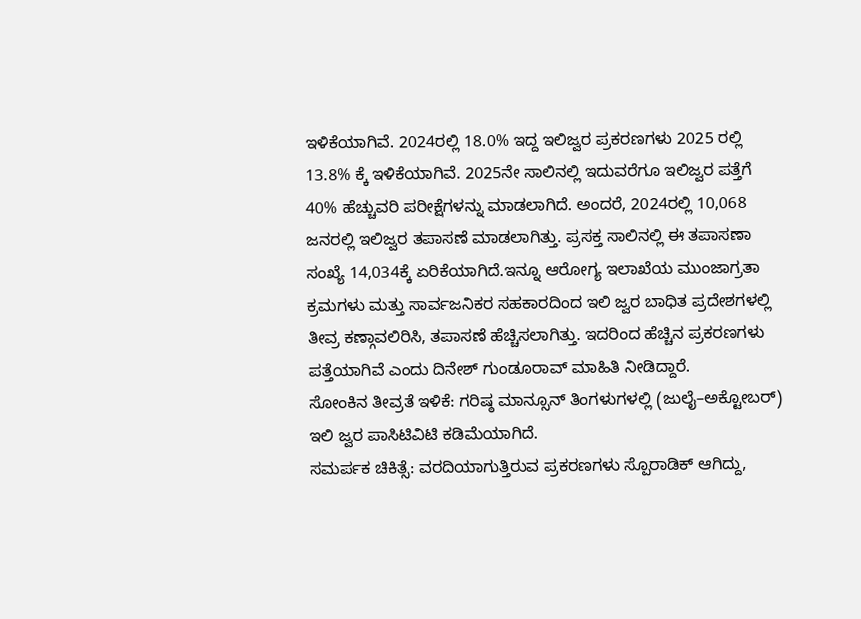ಇಳಿಕೆಯಾಗಿವೆ. 2024ರಲ್ಲಿ 18.0% ಇದ್ದ ಇಲಿಜ್ವರ ಪ್ರಕರಣಗಳು 2025 ರಲ್ಲಿ 13.8% ಕ್ಕೆ ಇಳಿಕೆಯಾಗಿವೆ. 2025ನೇ ಸಾಲಿನಲ್ಲಿ ಇದುವರೆಗೂ ಇಲಿಜ್ವರ ಪತ್ತೆಗೆ 40% ಹೆಚ್ಚುವರಿ ಪರೀಕ್ಷೆಗಳನ್ನು ಮಾಡಲಾಗಿದೆ. ಅಂದರೆ, 2024ರಲ್ಲಿ 10,068 ಜನರಲ್ಲಿ ಇಲಿಜ್ವರ ತಪಾಸಣೆ ಮಾಡಲಾಗಿತ್ತು. ಪ್ರಸಕ್ತ ಸಾಲಿನಲ್ಲಿ ಈ ತಪಾಸಣಾ ಸಂಖ್ಯೆ 14,034ಕ್ಕೆ ಏರಿಕೆಯಾಗಿದೆ.ಇನ್ನೂ ಆರೋಗ್ಯ ಇಲಾಖೆಯ ಮುಂಜಾಗ್ರತಾ ಕ್ರಮಗಳು ಮತ್ತು ಸಾರ್ವಜನಿಕರ ಸಹಕಾರದಿಂದ ಇಲಿ ಜ್ವರ ಬಾಧಿತ ಪ್ರದೇಶಗಳಲ್ಲಿ ತೀವ್ರ ಕಣ್ಗಾವಲಿರಿಸಿ, ತಪಾಸಣೆ ಹೆಚ್ಚಿಸಲಾಗಿತ್ತು. ಇದರಿಂದ ಹೆಚ್ಚಿನ ಪ್ರಕರಣಗಳು ಪತ್ತೆಯಾಗಿವೆ ಎಂದು ದಿನೇಶ್ ಗುಂಡೂರಾವ್ ಮಾಹಿತಿ ನೀಡಿದ್ದಾರೆ.
ಸೋಂಕಿನ ತೀವ್ರತೆ ಇಳಿಕೆ: ಗರಿಷ್ಠ ಮಾನ್ಸೂನ್ ತಿಂಗಳುಗಳಲ್ಲಿ (ಜುಲೈ–ಅಕ್ಟೋಬರ್) ಇಲಿ ಜ್ವರ ಪಾಸಿಟಿವಿಟಿ ಕಡಿಮೆಯಾಗಿದೆ.
ಸಮರ್ಪಕ ಚಿಕಿತ್ಸೆ: ವರದಿಯಾಗುತ್ತಿರುವ ಪ್ರಕರಣಗಳು ಸ್ಪೊರಾಡಿಕ್ ಆಗಿದ್ದು,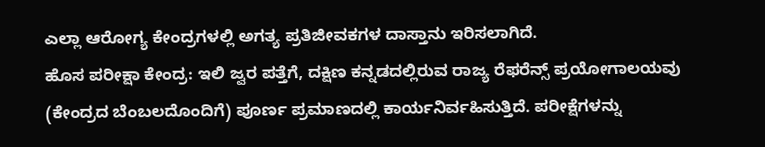ಎಲ್ಲಾ ಆರೋಗ್ಯ ಕೇಂದ್ರಗಳಲ್ಲಿ ಅಗತ್ಯ ಪ್ರತಿಜೀವಕಗಳ ದಾಸ್ತಾನು ಇರಿಸಲಾಗಿದೆ.
ಹೊಸ ಪರೀಕ್ಷಾ ಕೇಂದ್ರ: ಇಲಿ ಜ್ವರ ಪತ್ತೆಗೆ, ದಕ್ಷಿಣ ಕನ್ನಡದಲ್ಲಿರುವ ರಾಜ್ಯ ರೆಫರೆನ್ಸ್ ಪ್ರಯೋಗಾಲಯವು (ಕೇಂದ್ರದ ಬೆಂಬಲದೊಂದಿಗೆ) ಪೂರ್ಣ ಪ್ರಮಾಣದಲ್ಲಿ ಕಾರ್ಯನಿರ್ವಹಿಸುತ್ತಿದೆ. ಪರೀಕ್ಷೆಗಳನ್ನು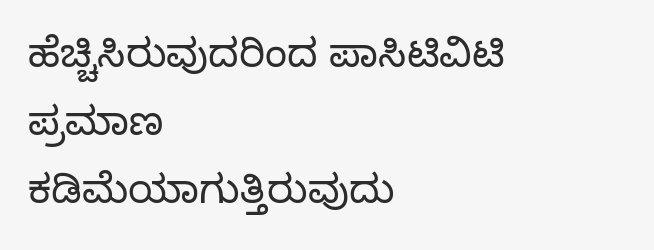ಹೆಚ್ಚಿಸಿರುವುದರಿಂದ ಪಾಸಿಟಿವಿಟಿ ಪ್ರಮಾಣ ಕಡಿಮೆಯಾಗುತ್ತಿರುವುದು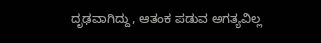ದೃಢವಾಗಿದ್ದು, ಆತಂಕ ಪಡುವ ಅಗತ್ಯವಿಲ್ಲ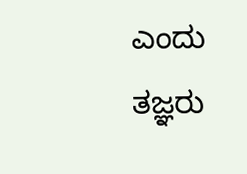ಎಂದು ತಜ್ಞರು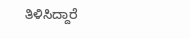ತಿಳಿಸಿದ್ದಾರೆ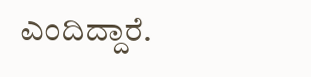ಎಂದಿದ್ದಾರೆ.